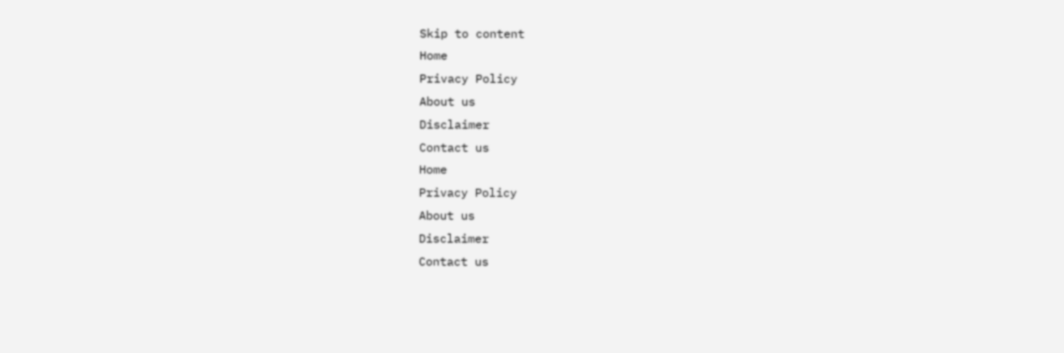Skip to content
Home
Privacy Policy
About us
Disclaimer
Contact us
Home
Privacy Policy
About us
Disclaimer
Contact us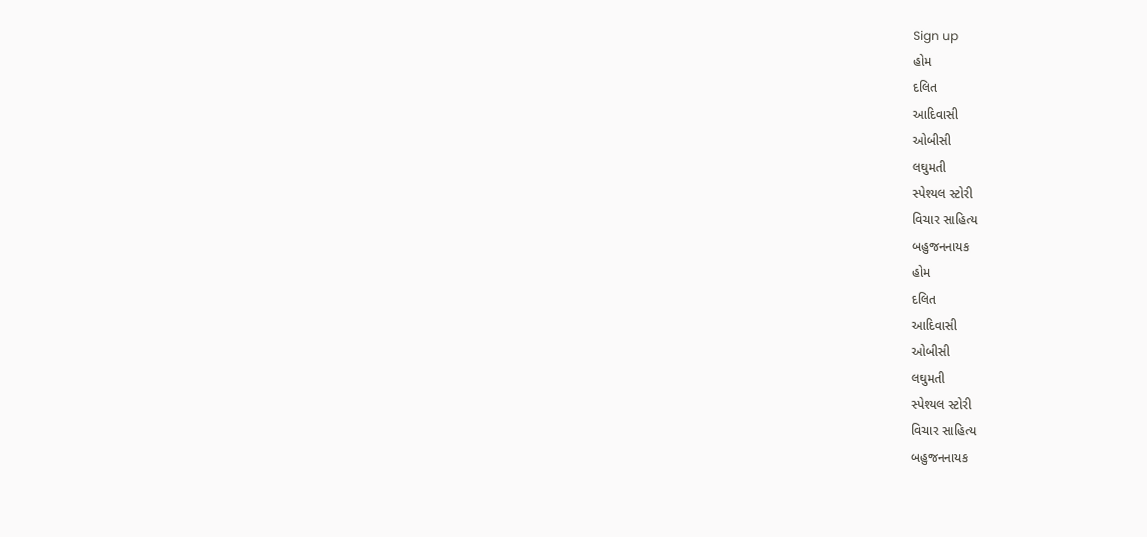Sign up
હોમ
દલિત
આદિવાસી
ઓબીસી
લઘુમતી
સ્પેશ્યલ સ્ટોરી
વિચાર સાહિત્ય
બહુજનનાયક
હોમ
દલિત
આદિવાસી
ઓબીસી
લઘુમતી
સ્પેશ્યલ સ્ટોરી
વિચાર સાહિત્ય
બહુજનનાયક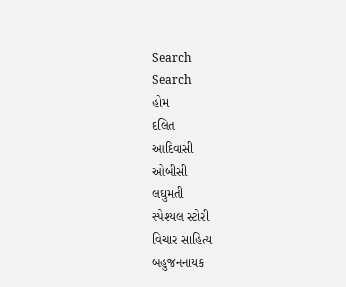Search
Search
હોમ
દલિત
આદિવાસી
ઓબીસી
લઘુમતી
સ્પેશ્યલ સ્ટોરી
વિચાર સાહિત્ય
બહુજનનાયક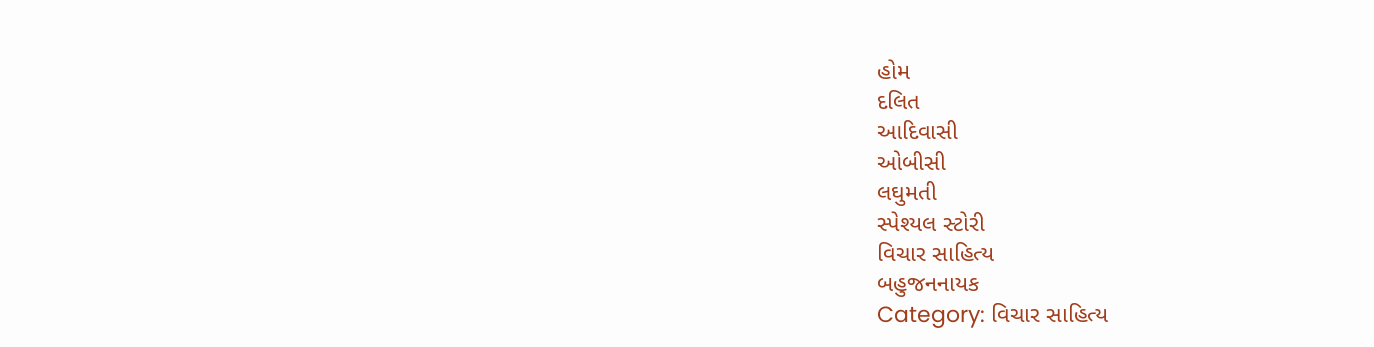હોમ
દલિત
આદિવાસી
ઓબીસી
લઘુમતી
સ્પેશ્યલ સ્ટોરી
વિચાર સાહિત્ય
બહુજનનાયક
Category: વિચાર સાહિત્ય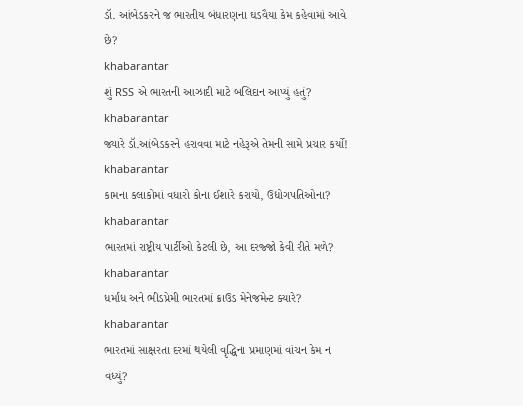ડૉ. આંબેડકરને જ ભારતીય બંધારણના ઘડવૈયા કેમ કહેવામાં આવે છે?
khabarantar
શું RSS એ ભારતની આઝાદી માટે બલિદાન આપ્યું હતું?
khabarantar
જ્યારે ડૉ.આંબેડકરને હરાવવા માટે નહેરૂએ તેમની સામે પ્રચાર કર્યો!
khabarantar
કામના કલાકોમાં વધારો કોના ઈશારે કરાયો, ઉદ્યોગપતિઓના?
khabarantar
ભારતમાં રાષ્ટ્રીય પાર્ટીઓ કેટલી છે, આ દરજ્જો કેવી રીતે મળે?
khabarantar
ધર્માંધ અને ભીડપ્રેમી ભારતમાં ક્રાઉડ મેનેજમેન્ટ ક્યારે?
khabarantar
ભારતમાં સાક્ષરતા દરમાં થયેલી વૃદ્ધિના પ્રમાણમાં વાંચન કેમ ન વધ્યું?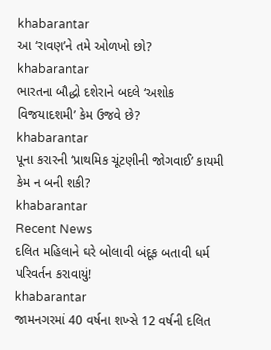khabarantar
આ ‘રાવણ’ને તમે ઓળખો છો?
khabarantar
ભારતના બૌદ્ધો દશેરાને બદલે ‘અશોક વિજયાદશમી’ કેમ ઉજવે છે?
khabarantar
પૂના કરારની ‘પ્રાથમિક ચૂંટણીની જોગવાઈ’ કાયમી કેમ ન બની શકી?
khabarantar
Recent News
દલિત મહિલાને ઘરે બોલાવી બંદૂક બતાવી ધર્મ પરિવર્તન કરાવાયું!
khabarantar
જામનગરમાં 40 વર્ષના શખ્સે 12 વર્ષની દલિત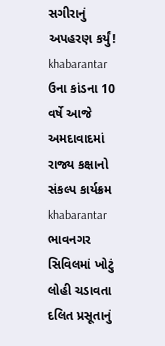સગીરાનું અપહરણ કર્યું!
khabarantar
ઉના કાંડના 10 વર્ષે આજે અમદાવાદમાં રાજ્ય કક્ષાનો સંકલ્પ કાર્યક્રમ
khabarantar
ભાવનગર સિવિલમાં ખોટું લોહી ચડાવતા દલિત પ્રસૂતાનું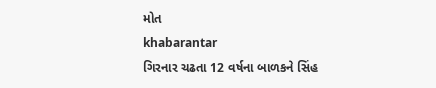મોત
khabarantar
ગિરનાર ચઢતા 12 વર્ષના બાળકને સિંહ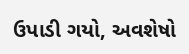ઉપાડી ગયો, અવશેષો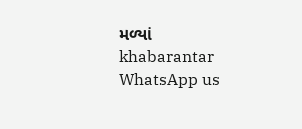મળ્યાં
khabarantar
WhatsApp us